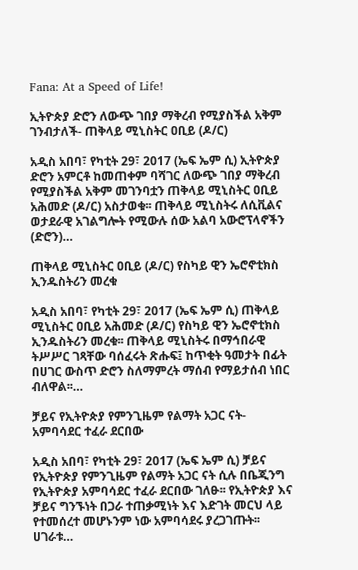Fana: At a Speed of Life!

ኢትዮጵያ ድሮን ለውጭ ገበያ ማቅረብ የሚያስችል አቅም ገንብታለች- ጠቅላይ ሚኒስትር ዐቢይ (ዶ/ር)

አዲስ አበባ፣ የካቲት 29፣ 2017 (ኤፍ ኤም ሲ) ኢትዮጵያ ድሮን አምርቶ ከመጠቀም ባሻገር ለውጭ ገበያ ማቅረብ የሚያስችል አቅም መገንባቷን ጠቅላይ ሚኒስትር ዐቢይ አሕመድ (ዶ/ር) አስታወቁ፡፡ ጠቅላይ ሚኒስትሩ ለሲቪልና ወታደራዊ አገልግሎት የሚውሉ ሰው አልባ አውሮፕላኖችን (ድሮን)…

ጠቅላይ ሚኒስትር ዐቢይ (ዶ/ር) የስካይ ዊን ኤሮኖቲክስ ኢንዱስትሪን መረቁ

አዲስ አበባ፣ የካቲት 29፣ 2017 (ኤፍ ኤም ሲ) ጠቅላይ ሚኒስትር ዐቢይ አሕመድ (ዶ/ር) የስካይ ዊን ኤሮኖቲክስ ኢንዱስትሪን መረቁ፡፡ ጠቅላይ ሚኒስትሩ በማኅበራዊ ትሥሥር ገጻቸው ባሰፈሩት ጽሑፍ፤ ከጥቂት ዓመታት በፊት በሀገር ውስጥ ድሮን ስለማምረት ማሰብ የማይታሰብ ነበር ብለዋል፡፡…

ቻይና የኢትዮጵያ የምንጊዜም የልማት አጋር ናት- አምባሳደር ተፈራ ደርበው

አዲስ አበባ፣ የካቲት 29፣ 2017 (ኤፍ ኤም ሲ) ቻይና የኢትዮጵያ የምንጊዜም የልማት አጋር ናት ሲሉ በቤጂንግ የኢትዮጵያ አምባሳደር ተፈራ ደርበው ገለፁ፡፡ የኢትዮጵያ እና ቻይና ግንኙነት በጋራ ተጠቃሚነት እና እድገት መርህ ላይ የተመሰረተ መሆኑንም ነው አምባሳደሩ ያረጋገጡት፡፡ ሀገራቱ…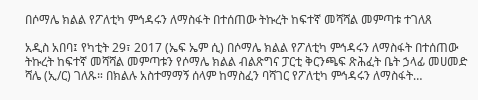በሶማሌ ክልል የፖለቲካ ምኅዳሩን ለማስፋት በተሰጠው ትኩረት ከፍተኛ መሻሻል መምጣቱ ተገለጸ

አዲስ አበባ፤ የካቲት 29፣ 2017 (ኤፍ ኤም ሲ) በሶማሌ ክልል የፖለቲካ ምኅዳሩን ለማስፋት በተሰጠው ትኩረት ከፍተኛ መሻሻል መምጣቱን የሶማሌ ክልል ብልጽግና ፓርቲ ቅርንጫፍ ጽሕፈት ቤት ኃላፊ መሀመድ ሻሌ (ኢ/ር) ገለጹ። በክልሉ አስተማማኝ ሰላም ከማስፈን ባሻገር የፖለቲካ ምኅዳሩን ለማስፋት…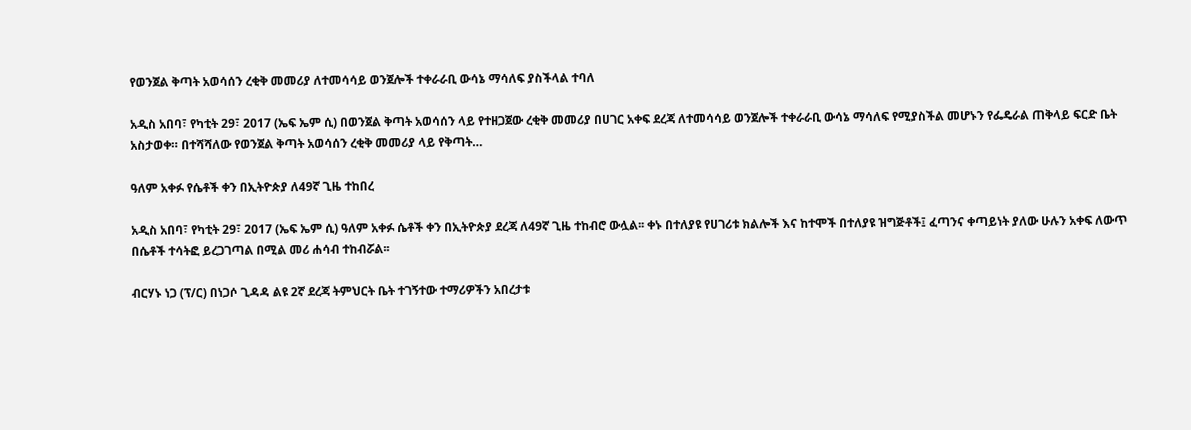የወንጀል ቅጣት አወሳሰን ረቂቅ መመሪያ ለተመሳሳይ ወንጀሎች ተቀራራቢ ውሳኔ ማሳለፍ ያስችላል ተባለ

አዲስ አበባ፣ የካቲት 29፣ 2017 (ኤፍ ኤም ሲ) በወንጀል ቅጣት አወሳሰን ላይ የተዘጋጀው ረቂቅ መመሪያ በሀገር አቀፍ ደረጃ ለተመሳሳይ ወንጀሎች ተቀራራቢ ውሳኔ ማሳለፍ የሚያስችል መሆኑን የፌዴራል ጠቅላይ ፍርድ ቤት አስታወቀ። በተሻሻለው የወንጀል ቅጣት አወሳሰን ረቂቅ መመሪያ ላይ የቅጣት…

ዓለም አቀፉ የሴቶች ቀን በኢትዮጵያ ለ49ኛ ጊዜ ተከበረ

አዲስ አበባ፣ የካቲት 29፣ 2017 (ኤፍ ኤም ሲ) ዓለም አቀፉ ሴቶች ቀን በኢትዮጵያ ደረጃ ለ49ኛ ጊዜ ተከብሮ ውሏል፡፡ ቀኑ በተለያዩ የሀገሪቱ ክልሎች እና ከተሞች በተለያዩ ዝግጅቶች፤ ፈጣንና ቀጣይነት ያለው ሁሉን አቀፍ ለውጥ በሴቶች ተሳትፎ ይረጋገጣል በሚል መሪ ሐሳብ ተከብሯል፡፡

ብርሃኑ ነጋ (ፕ/ር) በነጋሶ ጊዳዳ ልዩ 2ኛ ደረጃ ትምህርት ቤት ተገኝተው ተማሪዎችን አበረታቱ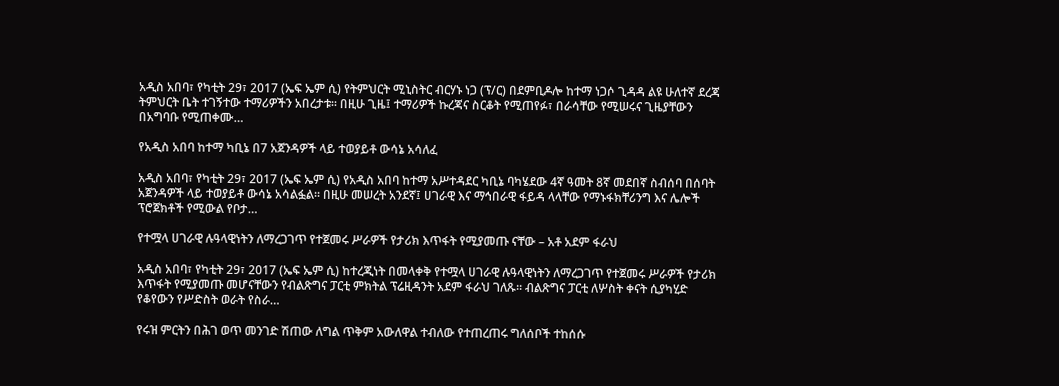አዲስ አበባ፣ የካቲት 29፣ 2017 (ኤፍ ኤም ሲ) የትምህርት ሚኒስትር ብርሃኑ ነጋ (ፕ/ር) በደምቢዶሎ ከተማ ነጋሶ ጊዳዳ ልዩ ሁለተኛ ደረጃ ትምህርት ቤት ተገኝተው ተማሪዎችን አበረታቱ፡፡ በዚሁ ጊዜ፤ ተማሪዎች ኩረጃና ስርቆት የሚጠየፉ፣ በራሳቸው የሚሠሩና ጊዜያቸውን በአግባቡ የሚጠቀሙ…

የአዲስ አበባ ከተማ ካቢኔ በ7 አጀንዳዎች ላይ ተወያይቶ ውሳኔ አሳለፈ

አዲስ አበባ፣ የካቲት 29፣ 2017 (ኤፍ ኤም ሲ) የአዲስ አበባ ከተማ አሥተዳደር ካቢኔ ባካሄደው 4ኛ ዓመት 8ኛ መደበኛ ስብሰባ በሰባት አጀንዳዎች ላይ ተወያይቶ ውሳኔ አሳልፏል፡፡ በዚሁ መሠረት አንደኛ፤ ሀገራዊ እና ማኅበራዊ ፋይዳ ላላቸው የማኑፋክቸሪንግ እና ሌሎች ፕሮጀክቶች የሚውል የቦታ…

የተሟላ ሀገራዊ ሉዓላዊነትን ለማረጋገጥ የተጀመሩ ሥራዎች የታሪክ እጥፋት የሚያመጡ ናቸው – አቶ አደም ፋራህ

አዲስ አበባ፣ የካቲት 29፣ 2017 (ኤፍ ኤም ሲ) ከተረጂነት በመላቀቅ የተሟላ ሀገራዊ ሉዓላዊነትን ለማረጋገጥ የተጀመሩ ሥራዎች የታሪክ እጥፋት የሚያመጡ መሆናቸውን የብልጽግና ፓርቲ ምክትል ፕሬዚዳንት አደም ፋራህ ገለጹ። ብልጽግና ፓርቲ ለሦስት ቀናት ሲያካሂድ የቆየውን የሥድስት ወራት የስራ…

የሩዝ ምርትን በሕገ ወጥ መንገድ ሽጠው ለግል ጥቅም አውለዋል ተብለው የተጠረጠሩ ግለሰቦች ተከሰሱ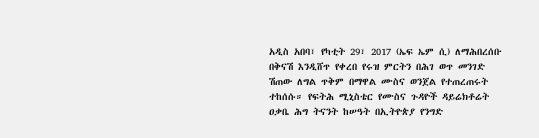አዲስ አበባ፣ የካቲት 29፣ 2017 (ኤፍ ኤም ሲ) ለማሕበረሰቡ በቅናሽ እንዲሸጥ የቀረበ የሩዝ ምርትን በሕገ ወጥ መንገድ ሽጠው ለግል ጥቅም በማዋል ሙስና ወንጀል የተጠረጠሩት ተከሰሱ። የፍትሕ ሚኒስቴር የሙስና ጉዳዮች ዳይሬክቶሬት ዐቃቤ ሕግ ትናንት ከሠዓት በኢትዮጵያ የንግድ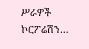ሥራዎች ኮርፖሬሽን…